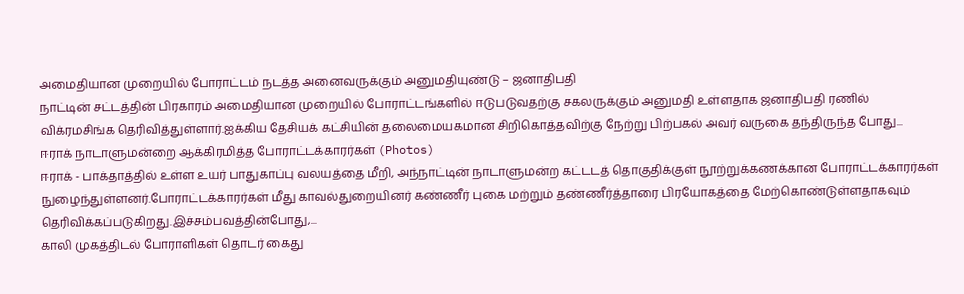அமைதியான முறையில் போராட்டம் நடத்த அனைவருக்கும் அனுமதியுண்டு – ஜனாதிபதி
நாட்டின் சட்டத்தின் பிரகாரம் அமைதியான முறையில் போராட்டங்களில் ஈடுபடுவதற்கு சகலருக்கும் அனுமதி உள்ளதாக ஜனாதிபதி ரணில் விக்ரமசிங்க தெரிவித்துள்ளார்.ஐக்கிய தேசியக் கட்சியின் தலைமையகமான சிறிகொத்தவிற்கு நேற்று பிற்பகல் அவர் வருகை தந்திருந்த போது...
ஈராக் நாடாளுமன்றை ஆக்கிரமித்த போராட்டக்காரர்கள் (Photos)
ஈராக் - பாக்தாத்தில் உள்ள உயர் பாதுகாப்பு வலயத்தை மீறி, அந்நாட்டின் நாடாளுமன்ற கட்டடத் தொகுதிக்குள் நூற்றுக்கணக்கான போராட்டக்காரர்கள் நுழைந்துள்ளனர்.போராட்டக்காரர்கள் மீது காவல்துறையினர் கண்ணீர் புகை மற்றும் தண்ணீர்த்தாரை பிரயோகத்தை மேற்கொண்டுள்ளதாகவும் தெரிவிக்கப்படுகிறது.இச்சம்பவத்தின்போது,...
காலி முகத்திடல் போராளிகள் தொடர் கைது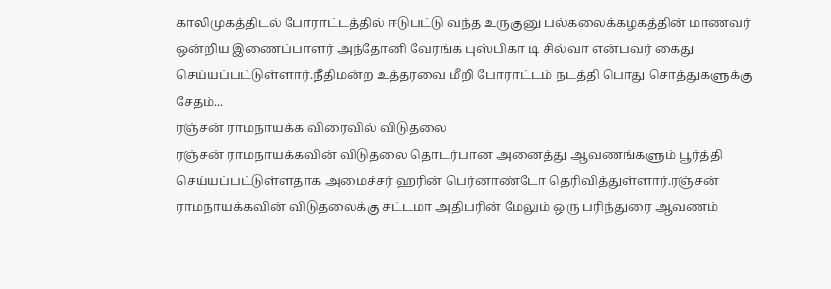காலிமுகத்திடல் போராட்டத்தில் ஈடுபட்டு வந்த உருகுனு பல்கலைக்கழகத்தின் மாணவர் ஒன்றிய இணைப்பாளர் அந்தோனி வேரங்க புஸ்பிகா டி சில்வா என்பவர் கைது செய்யப்பட்டுள்ளார்.நீதிமன்ற உத்தரவை மீறி போராட்டம் நடத்தி பொது சொத்துகளுக்கு சேதம்...
ரஞ்சன் ராமநாயக்க விரைவில் விடுதலை
ரஞ்சன் ராமநாயக்கவின் விடுதலை தொடர்பான அனைத்து ஆவணங்களும் பூர்த்தி செய்யப்பட்டுள்ளதாக அமைச்சர் ஹரின் பெர்னாண்டோ தெரிவித்துள்ளார்.ரஞ்சன் ராமநாயக்கவின் விடுதலைக்கு சட்டமா அதிபரின் மேலும் ஒரு பரிந்துரை ஆவணம்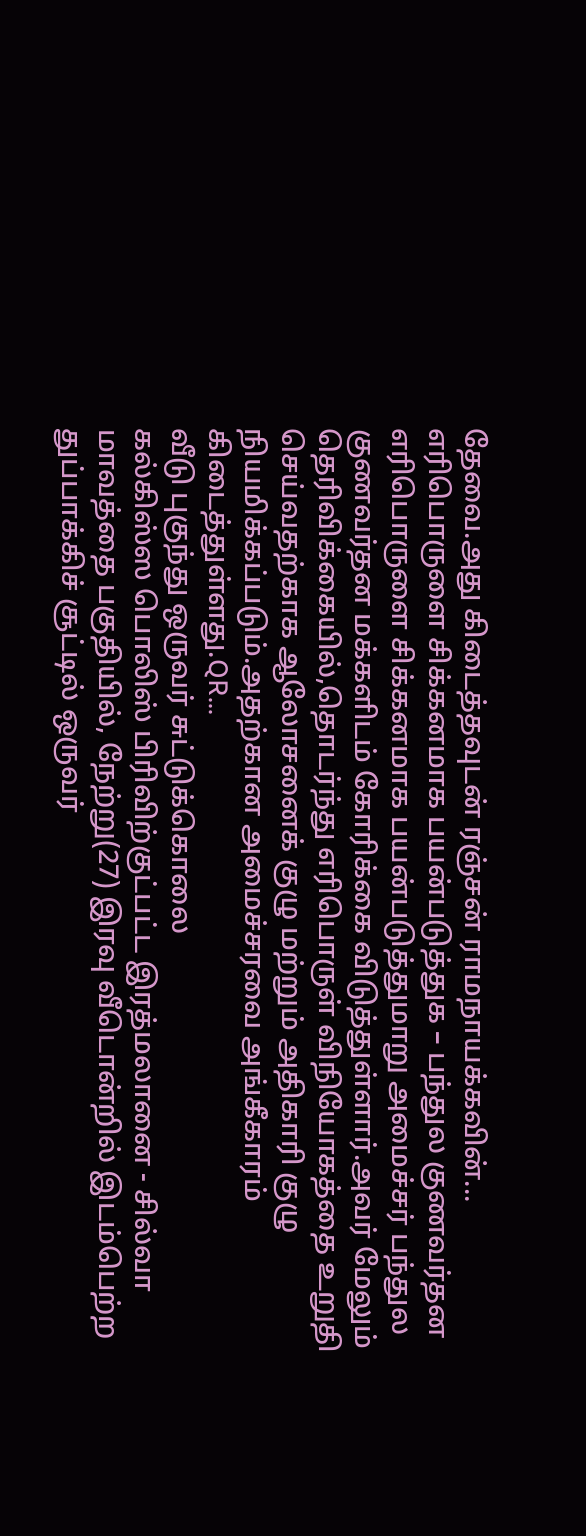தேவை.அது கிடைத்தவுடன் ரஞ்சன் ராமநாயக்கவின்...
எரிபொருளை சிக்கனமாக பயன்படுத்துக – பந்துல குணவர்தன
எரிபொருளை சிக்கனமாக பயன்படுத்துமாறு அமைச்சர் பந்துல குணவர்தன மக்களிடம் கோரிக்கை விடுத்துள்ளார்.அவர் மேலும் தெரிவிக்கையில்,தொடர்ந்து எரிபொருள் விநியோகத்தை உறுதி செய்வதற்காக ஆலோசனைக் குழு மற்றும் அதிகாரி குழு நியமிக்கப்படும்.அதற்கான அமைச்சரவை அங்கீகாரம் கிடைத்துள்ளது.QR...
வீடு புகுந்து ஒருவர் சுட்டுக்கொலை
கல்கிஸ்ஸ பொலிஸ் பிரிவிற்குட்பட்ட இரத்மலானை - சில்வா மாவத்தை பகுதியில், நேற்று(27) இரவு வீடொன்றில் இடம்பெற்ற துப்பாக்கிச் சூட்டில் ஒருவர்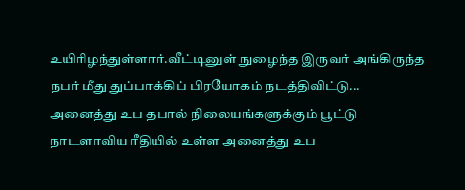உயிரிழந்துள்ளார்.வீட்டினுள் நுழைந்த இருவர் அங்கிருந்த நபர் மீது துப்பாக்கிப் பிரயோகம் நடத்திவிட்டு...
அனைத்து உப தபால் நிலையங்களுக்கும் பூட்டு
நாடளாவிய ரீதியில் உள்ள அனைத்து உப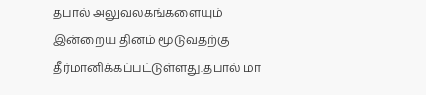தபால் அலுவலகங்களையும் இன்றைய தினம் மூடுவதற்கு தீர்மானிக்கப்பட்டுள்ளது.தபால் மா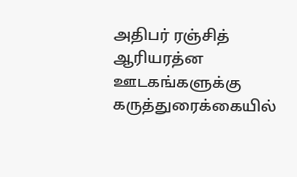அதிபர் ரஞ்சித் ஆரியரத்ன ஊடகங்களுக்கு கருத்துரைக்கையில்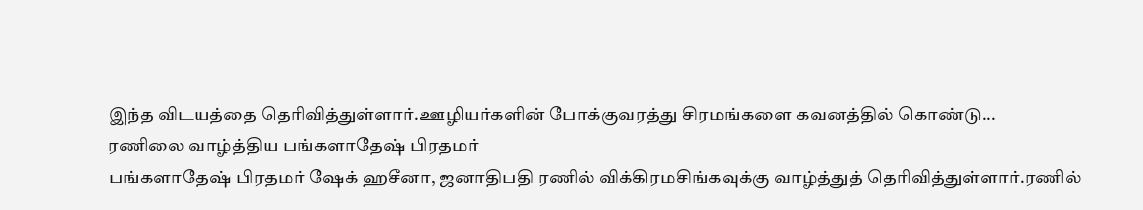இந்த விடயத்தை தெரிவித்துள்ளார்.ஊழியர்களின் போக்குவரத்து சிரமங்களை கவனத்தில் கொண்டு...
ரணிலை வாழ்த்திய பங்களாதேஷ் பிரதமர்
பங்களாதேஷ் பிரதமர் ஷேக் ஹசீனா, ஜனாதிபதி ரணில் விக்கிரமசிங்கவுக்கு வாழ்த்துத் தெரிவித்துள்ளார்.ரணில்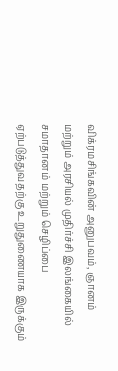விக்ரமசிங்கவின் அனுபவம், ஞானம் மற்றும் அரசியல் முதிர்ச்சி இலங்கையில் சமாதானம் மற்றும் செழிப்பை ஏற்படுத்துவதற்கு உறுதுணையாக இருக்கும்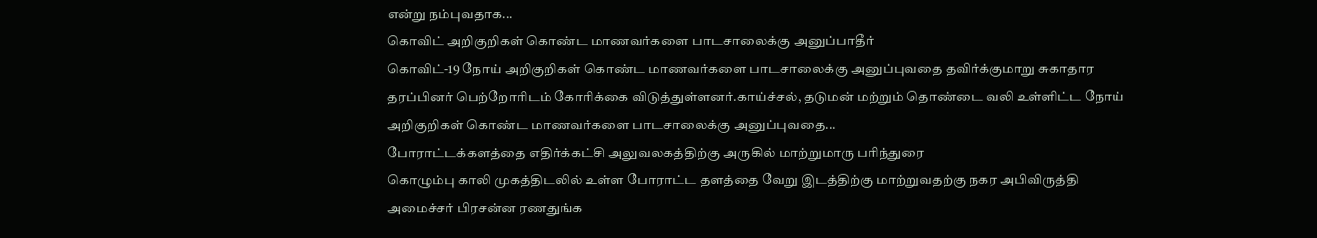என்று நம்புவதாக...
கொவிட் அறிகுறிகள் கொண்ட மாணவர்களை பாடசாலைக்கு அனுப்பாதீர்
கொவிட்-19 நோய் அறிகுறிகள் கொண்ட மாணவர்களை பாடசாலைக்கு அனுப்புவதை தவிர்க்குமாறு சுகாதார தரப்பினர் பெற்றோரிடம் கோரிக்கை விடுத்துள்ளனர்.காய்ச்சல், தடுமன் மற்றும் தொண்டை வலி உள்ளிட்ட நோய் அறிகுறிகள் கொண்ட மாணவர்களை பாடசாலைக்கு அனுப்புவதை...
போராட்டக்களத்தை எதிர்க்கட்சி அலுவலகத்திற்கு அருகில் மாற்றுமாரு பரிந்துரை
கொழும்பு காலி முகத்திடலில் உள்ள போராட்ட தளத்தை வேறு இடத்திற்கு மாற்றுவதற்கு நகர அபிவிருத்தி அமைச்சர் பிரசன்ன ரணதுங்க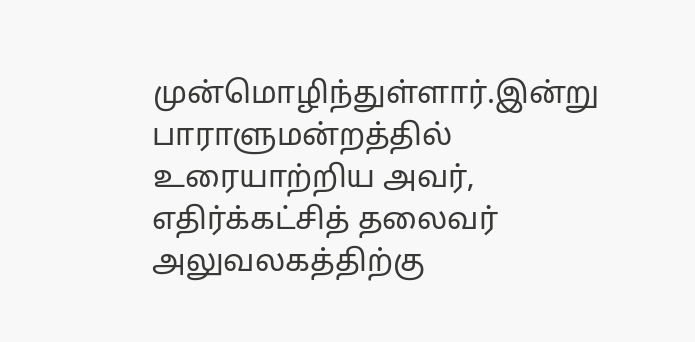முன்மொழிந்துள்ளார்.இன்று பாராளுமன்றத்தில் உரையாற்றிய அவர், எதிர்க்கட்சித் தலைவர் அலுவலகத்திற்கு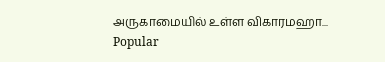அருகாமையில் உள்ள விகாரமஹா...
Popular